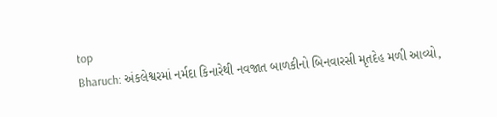top
Bharuch: અંકલેશ્વરમાં નર્મદા કિનારેથી નવજાત બાળકીનો બિનવારસી મૃતદેહ મળી આવ્યો,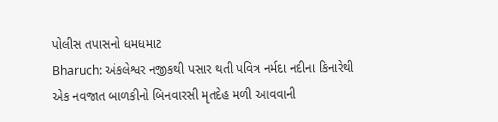પોલીસ તપાસનો ધમધમાટ
Bharuch: અંકલેશ્વર નજીકથી પસાર થતી પવિત્ર નર્મદા નદીના કિનારેથી એક નવજાત બાળકીનો બિનવારસી મૃતદેહ મળી આવવાની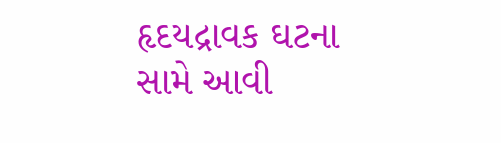હૃદયદ્રાવક ઘટના સામે આવી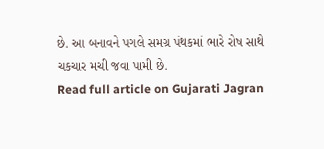છે. આ બનાવને પગલે સમગ્ર પંથકમાં ભારે રોષ સાથે ચકચાર મચી જવા પામી છે.
Read full article on Gujarati Jagran